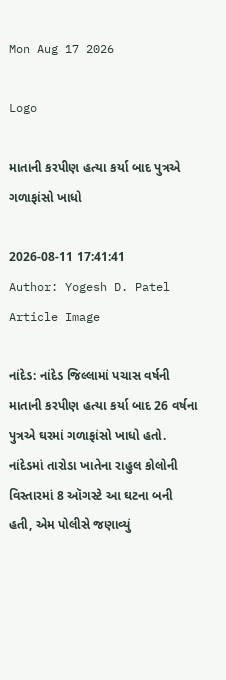Mon Aug 17 2026

Logo

માતાની કરપીણ હત્યા કર્યા બાદ પુત્રએ ગળાફાંસો ખાધો

2026-08-11 17:41:41
Author: Yogesh D. Patel
Article Image

નાંદેડ: નાંદેડ જિલ્લામાં પચાસ વર્ષની માતાની કરપીણ હત્યા કર્યા બાદ 26 વર્ષના પુત્રએ ઘરમાં ગળાફાંસો ખાધો હતો. નાંદેડમાં તારોડા ખાતેના રાહુલ કોલોની વિસ્તારમાં 8 ઑગસ્ટે આ ઘટના બની હતી, એમ પોલીસે જણાવ્યું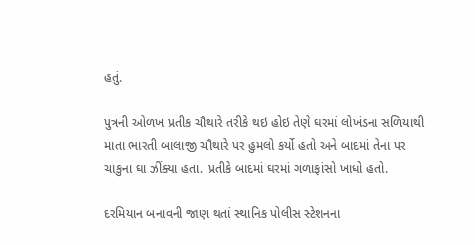હતું.

પુત્રની ઓળખ પ્રતીક ચૌથારે તરીકે થઇ હોઇ તેણે ઘરમાં લોખંડના સળિયાથી માતા ભારતી બાલાજી ચૌથારે પર હુમલો કર્યો હતો અને બાદમાં તેના પર ચાકુના ઘા ઝીંક્યા હતા. પ્રતીકે બાદમાં ઘરમાં ગળાફાંસો ખાધો હતો.

દરમિયાન બનાવની જાણ થતાં સ્થાનિક પોલીસ સ્ટેશનના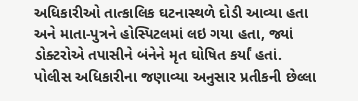અધિકારીઓ તાત્કાલિક ઘટનાસ્થળે દોડી આવ્યા હતા અને માતા-પુત્રને હોસ્પિટલમાં લઇ ગયા હતા, જ્યાં ડોક્ટરોએ તપાસીને બંનેને મૃત ઘોષિત કર્યાં હતાં.
પોલીસ અધિકારીના જણાવ્યા અનુસાર પ્રતીકની છેલ્લા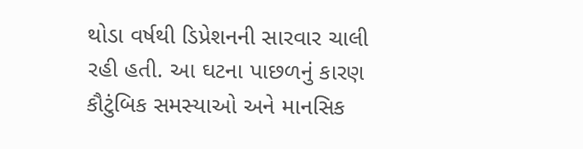થોડા વર્ષથી ડિપ્રેશનની સારવાર ચાલી રહી હતી. આ ઘટના પાછળનું કારણ કૌટુંબિક સમસ્યાઓ અને માનસિક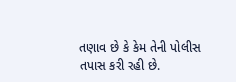તણાવ છે કે કેમ તેની પોલીસ તપાસ કરી રહી છે.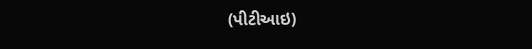(પીટીઆઇ)